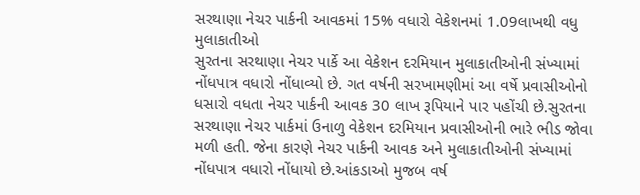સરથાણા નેચર પાર્કની આવકમાં 15% વધારો વેકેશનમાં 1.09લાખથી વધુ મુલાકાતીઓ
સુરતના સરથાણા નેચર પાર્કે આ વેકેશન દરમિયાન મુલાકાતીઓની સંખ્યામાં નોંધપાત્ર વધારો નોંધાવ્યો છે. ગત વર્ષની સરખામણીમાં આ વર્ષે પ્રવાસીઓનો ધસારો વધતા નેચર પાર્કની આવક 30 લાખ રૂપિયાને પાર પહોંચી છે.સુરતના સરથાણા નેચર પાર્કમાં ઉનાળુ વેકેશન દરમિયાન પ્રવાસીઓની ભારે ભીડ જોવા મળી હતી. જેના કારણે નેચર પાર્કની આવક અને મુલાકાતીઓની સંખ્યામાં નોંધપાત્ર વધારો નોંધાયો છે.આંકડાઓ મુજબ વર્ષ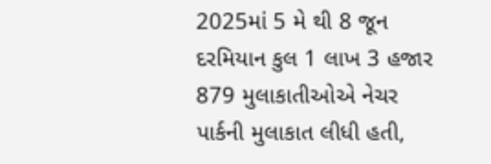2025માં 5 મે થી 8 જૂન દરમિયાન કુલ 1 લાખ 3 હજાર 879 મુલાકાતીઓએ નેચર પાર્કની મુલાકાત લીધી હતી,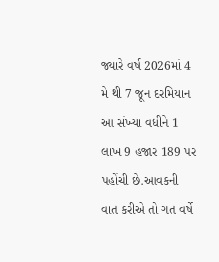જ્યારે વર્ષ 2026માં 4 મે થી 7 જૂન દરમિયાન આ સંખ્યા વધીને 1 લાખ 9 હજાર 189 પર પહોંચી છે.આવકની વાત કરીએ તો ગત વર્ષે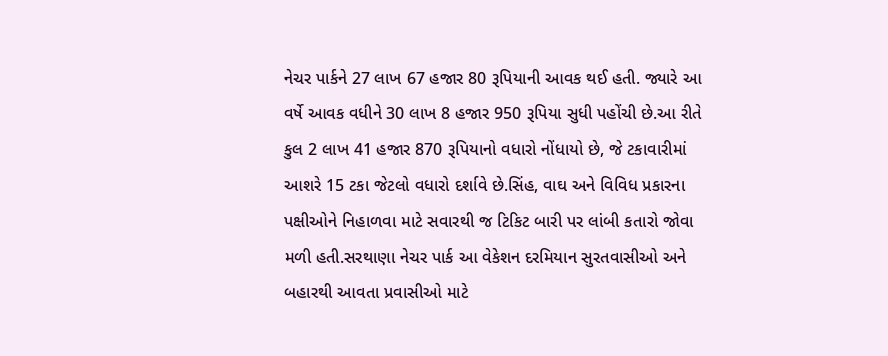નેચર પાર્કને 27 લાખ 67 હજાર 80 રૂપિયાની આવક થઈ હતી. જ્યારે આ વર્ષે આવક વધીને 30 લાખ 8 હજાર 950 રૂપિયા સુધી પહોંચી છે.આ રીતે કુલ 2 લાખ 41 હજાર 870 રૂપિયાનો વધારો નોંધાયો છે, જે ટકાવારીમાં આશરે 15 ટકા જેટલો વધારો દર્શાવે છે.સિંહ, વાઘ અને વિવિધ પ્રકારના પક્ષીઓને નિહાળવા માટે સવારથી જ ટિકિટ બારી પર લાંબી કતારો જોવા મળી હતી.સરથાણા નેચર પાર્ક આ વેકેશન દરમિયાન સુરતવાસીઓ અને બહારથી આવતા પ્રવાસીઓ માટે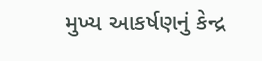મુખ્ય આકર્ષણનું કેન્દ્ર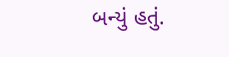બન્યું હતું.